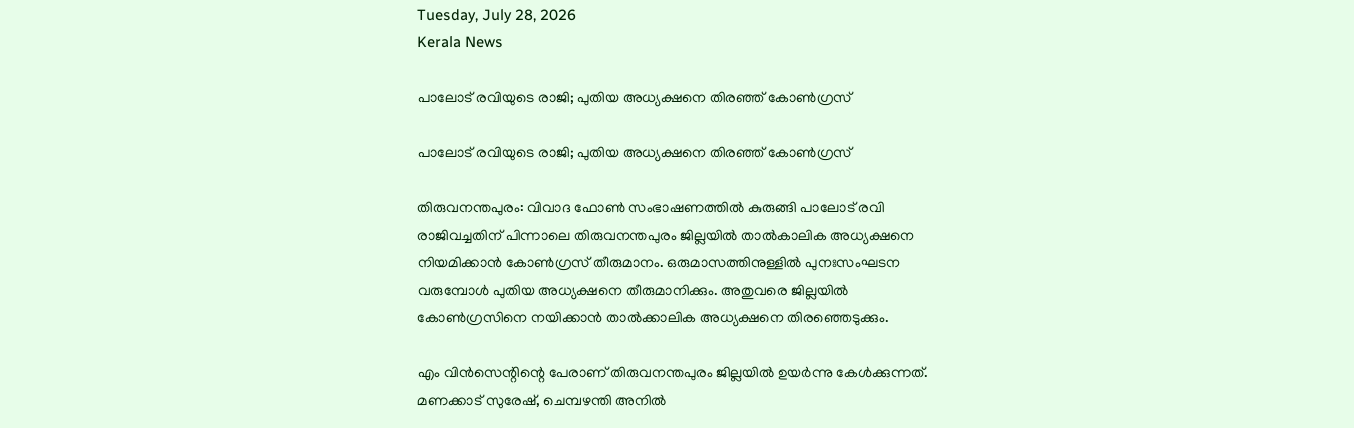Tuesday, July 28, 2026
Kerala News

പാലോട് രവിയുടെ രാജി; പുതിയ അധ്യക്ഷനെ തിരഞ്ഞ് കോണ്‍ഗ്രസ്

പാലോട് രവിയുടെ രാജി; പുതിയ അധ്യക്ഷനെ തിരഞ്ഞ് കോണ്‍ഗ്രസ്

തിരുവനന്തപുരം: വിവാദ ഫോണ്‍ സംഭാഷണത്തില്‍ കുരുങ്ങി പാലോട് രവി രാജിവച്ചതിന് പിന്നാലെ തിരുവനന്തപുരം ജില്ലയില്‍ താല്‍കാലിക അധ്യക്ഷനെ നിയമിക്കാന്‍ കോണ്‍ഗ്രസ് തീരുമാനം. ഒരുമാസത്തിനുള്ളില്‍ പുനഃസംഘടന വരുമ്പോള്‍ പുതിയ അധ്യക്ഷനെ തീരുമാനിക്കും. അതുവരെ ജില്ലയില്‍ കോണ്‍ഗ്രസിനെ നയിക്കാന്‍ താല്‍ക്കാലിക അധ്യക്ഷനെ തിരഞ്ഞെടുക്കും.

എം വിന്‍സെന്റിന്റെ പേരാണ് തിരുവനന്തപുരം ജില്ലയില്‍ ഉയര്‍ന്നു കേള്‍ക്കുന്നത്. മണക്കാട് സുരേഷ്, ചെമ്പഴന്തി അനില്‍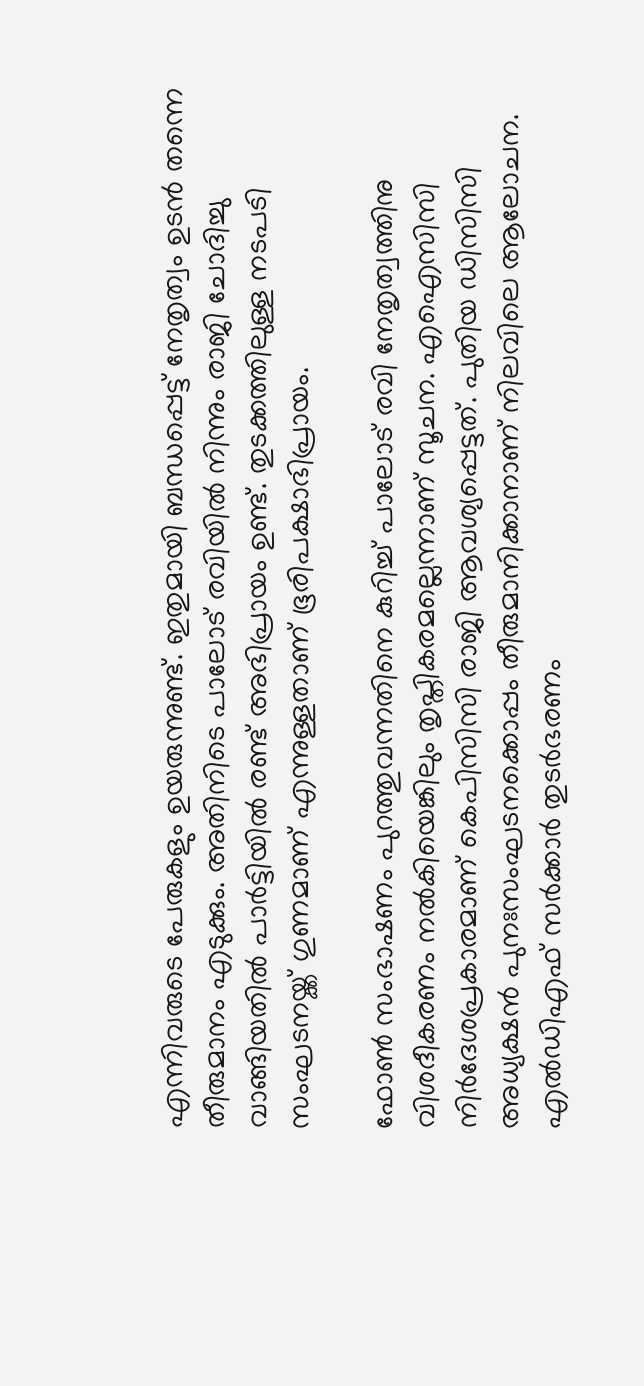എന്നിവരുടെ പേരുകളും ഉയരുന്നുണ്ട്. ഇതുമായി ബന്ധപ്പെട്ട് നേതൃത്വം ഉടന്‍ തന്നെ തീരുമാനം എടുക്കും. അതിനിടെ പാലോട് രവിയില്‍ നിന്നും രാജി ചോദിച്ചു വാങ്ങിയതില്‍ പാര്‍ട്ടിയില്‍ രണ്ട് അഭിപ്രായം ഉണ്ട്. തുടക്കത്തിലുള്ള നടപടി സംഘടനയ്ക്ക് ഗുണമാണ് എന്നുള്ളതാണ് ഭൂരിപക്ഷാഭിപ്രായം.

ഫോണ്‍ സംഭാഷണം പുറത്തുവന്നതിനെ കുറിച്ച് പാലോട് രവി നേതൃത്വത്തിനു വിശദീകരണം നല്‍കിയെങ്കിലും തൃപ്തികരമല്ലെന്നാണ് സൂചന. എഐസിസി നിര്‍ദേശപ്രകാരമാണ് കെപിസിസി രാജി ആവശ്യപ്പെട്ടത്. പുതിയ ഡിസിസി അധ്യക്ഷന്‍ പുനഃസംഘടനക്കൊപ്പം തീരുമാനിക്കാനാണ് നിലവിലെ ആലോചന. എല്‍ഡിഎഫ് സര്‍ക്കാര്‍ തുടര്‍ഭരണം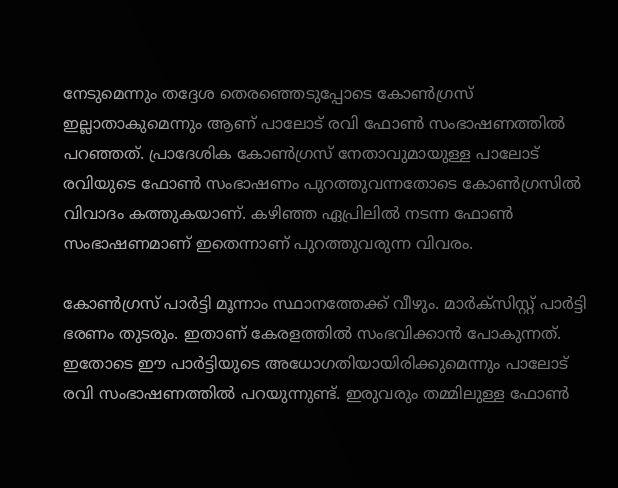നേടുമെന്നും തദ്ദേശ തെരഞ്ഞെടുപ്പോടെ കോണ്‍ഗ്രസ് ഇല്ലാതാകുമെന്നും ആണ് പാലോട് രവി ഫോണ്‍ സംഭാഷണത്തില്‍ പറഞ്ഞത്. പ്രാദേശിക കോണ്‍ഗ്രസ് നേതാവുമായുള്ള പാലോട് രവിയുടെ ഫോണ്‍ സംഭാഷണം പുറത്തുവന്നതോടെ കോണ്‍ഗ്രസില്‍ വിവാദം കത്തുകയാണ്. കഴിഞ്ഞ ഏപ്രിലില്‍ നടന്ന ഫോണ്‍ സംഭാഷണമാണ് ഇതെന്നാണ് പുറത്തുവരുന്ന വിവരം.

കോണ്‍ഗ്രസ് പാര്‍ട്ടി മൂന്നാം സ്ഥാനത്തേക്ക് വീഴും. മാര്‍ക്സിസ്റ്റ് പാര്‍ട്ടി ഭരണം തുടരും. ഇതാണ് കേരളത്തില്‍ സംഭവിക്കാന്‍ പോകുന്നത്. ഇതോടെ ഈ പാര്‍ട്ടിയുടെ അധോഗതിയായിരിക്കുമെന്നും പാലോട് രവി സംഭാഷണത്തില്‍ പറയുന്നുണ്ട്. ഇരുവരും തമ്മിലുള്ള ഫോണ്‍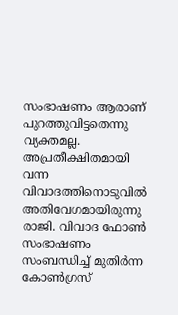സംഭാഷണം ആരാണ് പുറത്തുവിട്ടതെന്നു വ്യക്തമല്ല. അപ്രതീക്ഷിതമായി വന്ന വിവാദത്തിനൊടുവില്‍ അതിവേഗമായിരുന്നു രാജി. വിവാദ ഫോണ്‍ സംഭാഷണം സംബന്ധിച്ച് മുതിര്‍ന്ന കോണ്‍ഗ്രസ്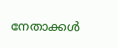നേതാക്കള്‍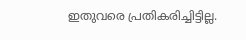ഇതുവരെ പ്രതികരിച്ചിട്ടില്ല.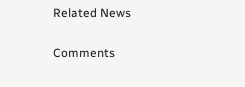Related News

Comments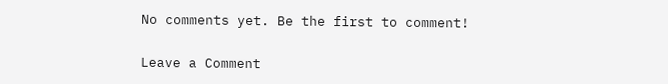No comments yet. Be the first to comment!

Leave a Comment